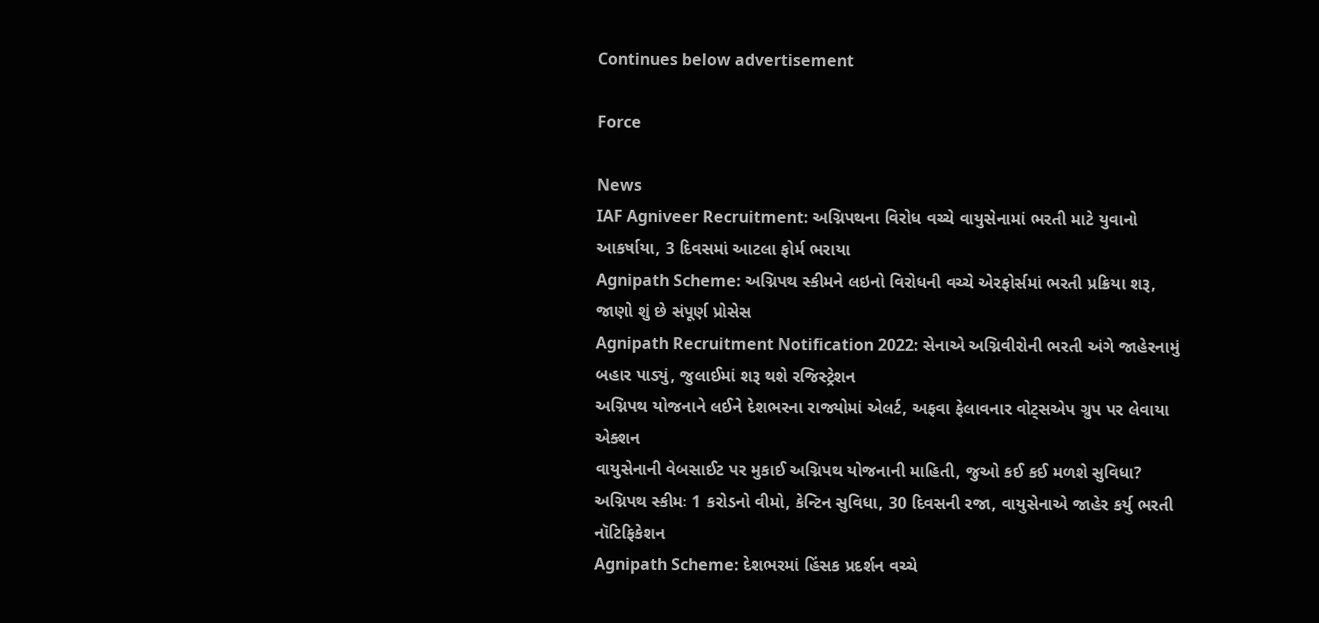Continues below advertisement

Force

News
IAF Agniveer Recruitment: અગ્નિપથના વિરોધ વચ્ચે વાયુસેનામાં ભરતી માટે યુવાનો આકર્ષાયા, 3 દિવસમાં આટલા ફોર્મ ભરાયા
Agnipath Scheme: અગ્નિપથ સ્કીમને લઇનો વિરોધની વચ્ચે એરફોર્સમાં ભરતી પ્રક્રિયા શરૂ, જાણો શું છે સંપૂર્ણ પ્રોસેસ
Agnipath Recruitment Notification 2022: સેનાએ અગ્નિવીરોની ભરતી અંગે જાહેરનામું બહાર પાડ્યું, જુલાઈમાં શરૂ થશે રજિસ્ટ્રેશન
અગ્નિપથ યોજનાને લઈને દેશભરના રાજ્યોમાં એલર્ટ, અફવા ફેલાવનાર વોટ્સએપ ગ્રુપ પર લેવાયા એક્શન
વાયુસેનાની વેબસાઈટ પર મુકાઈ અગ્નિપથ યોજનાની માહિતી, જુઓ કઈ કઈ મળશે સુવિધા?
અગ્નિપથ સ્કીમઃ 1 કરોડનો વીમો, કેન્ટિન સુવિધા, 30 દિવસની રજા, વાયુસેનાએ જાહેર કર્યુ ભરતી નૉટિફિકેશન
Agnipath Scheme: દેશભરમાં હિંસક પ્રદર્શન વચ્ચે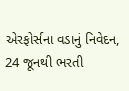એરફોર્સના વડાનું નિવેદન, 24 જૂનથી ભરતી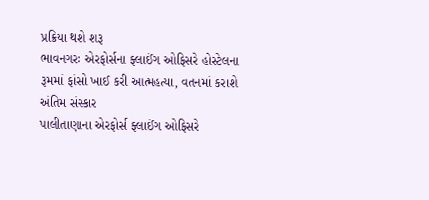પ્રક્રિયા થશે શરૂ
ભાવનગરઃ એરફોર્સના ફ્લાઈંગ ઓફિસરે હોસ્ટેલના રૂમમાં ફાંસો ખાઈ કરી આત્મહત્યા, વતનમાં કરાશે અંતિમ સંસ્કાર
પાલીતાણાના એરફોર્સ ફ્લાઈંગ ઓફિસરે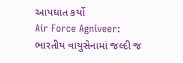આપઘાત કર્યો
Air Force Agniveer: ભારતીય વાયુસેનામાં જલ્દી જ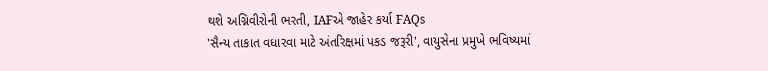થશે અગ્નિવીરોની ભરતી, IAFએ જાહેર કર્યા FAQs
'સૈન્ય તાકાત વધારવા માટે અંતરિક્ષમાં પકડ જરૂરી', વાયુસેના પ્રમુખે ભવિષ્યમાં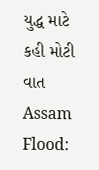યુદ્ધ માટે કહી મોટી વાત
Assam Flood: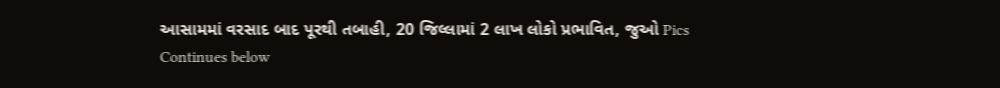આસામમાં વરસાદ બાદ પૂરથી તબાહી, 20 જિલ્લામાં 2 લાખ લોકો પ્રભાવિત, જુઓ Pics
Continues below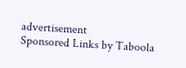advertisement
Sponsored Links by Taboola